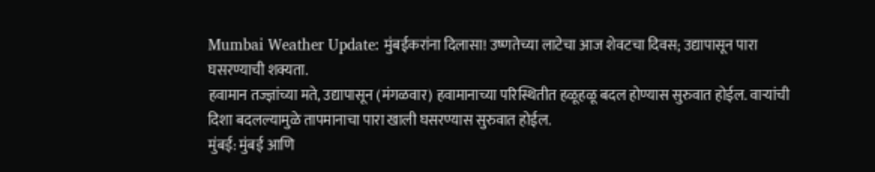Mumbai Weather Update: मुंबईकरांना दिलासा! उष्णतेच्या लाटेचा आज शेवटचा दिवस; उद्यापासून पारा घसरण्याची शक्यता.
हवामान तज्ज्ञांच्या मते, उद्यापासून (मंगळवार) हवामानाच्या परिस्थितीत हळूहळू बदल होण्यास सुरुवात होईल. वाऱ्यांची दिशा बदलल्यामुळे तापमानाचा पारा खाली घसरण्यास सुरुवात होईल.
मुंबई: मुंबई आणि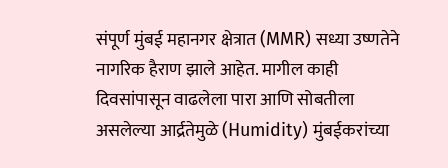संपूर्ण मुंबई महानगर क्षेत्रात (MMR) सध्या उष्णतेने नागरिक हैराण झाले आहेत. मागील काही दिवसांपासून वाढलेला पारा आणि सोबतीला असलेल्या आर्द्रतेमुळे (Humidity) मुंबईकरांच्या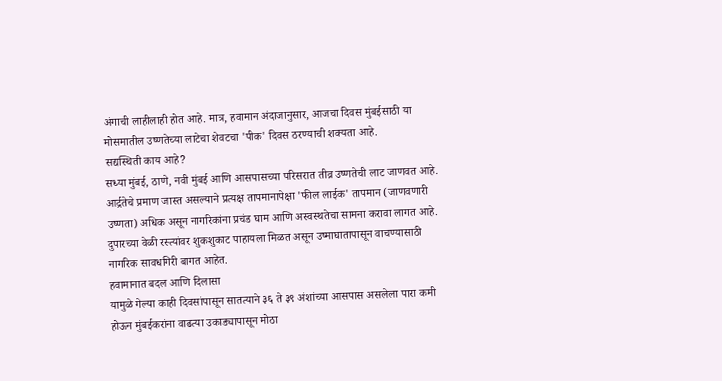अंगाची लाहीलाही होत आहे. मात्र, हवामान अंदाजानुसार, आजचा दिवस मुंबईसाठी या मोसमातील उष्णतेच्या लाटेचा शेवटचा 'पीक' दिवस ठरण्याची शक्यता आहे.
सद्यस्थिती काय आहे?
सध्या मुंबई, ठाणे, नवी मुंबई आणि आसपासच्या परिसरात तीव्र उष्णतेची लाट जाणवत आहे. आर्द्रतेचे प्रमाण जास्त असल्याने प्रत्यक्ष तापमानापेक्षा 'फील लाईक' तापमान (जाणवणारी उष्णता) अधिक असून नागरिकांना प्रचंड घाम आणि अस्वस्थतेचा सामना करावा लागत आहे. दुपारच्या वेळी रस्त्यांवर शुकशुकाट पाहायला मिळत असून उष्माघातापासून वाचण्यासाठी नागरिक सावधगिरी बागत आहेत.
हवामानात बदल आणि दिलासा
यामुळे गेल्या काही दिवसांपासून सातत्याने ३६ ते ३९ अंशांच्या आसपास असलेला पारा कमी होऊन मुंबईकरांना वाढत्या उकाड्यापासून मोठा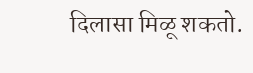दिलासा मिळू शकतो.